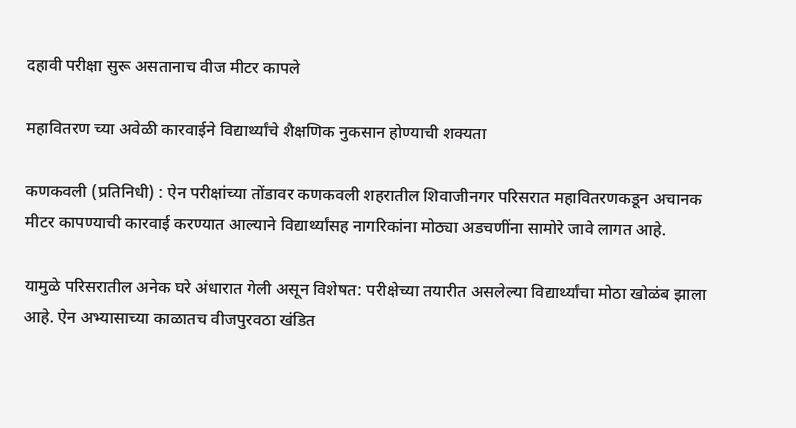दहावी परीक्षा सुरू असतानाच वीज मीटर कापले

महावितरण च्या अवेळी कारवाईने विद्यार्थ्यांचे शैक्षणिक नुकसान होण्याची शक्यता

कणकवली (प्रतिनिधी) : ऐन परीक्षांच्या तोंडावर कणकवली शहरातील शिवाजीनगर परिसरात महावितरणकडून अचानक मीटर कापण्याची कारवाई करण्यात आल्याने विद्यार्थ्यांसह नागरिकांना मोठ्या अडचणींना सामोरे जावे लागत आहे.

यामुळे परिसरातील अनेक घरे अंधारात गेली असून विशेषत: परीक्षेच्या तयारीत असलेल्या विद्यार्थ्यांचा मोठा खोळंब झाला आहे. ऐन अभ्यासाच्या काळातच वीजपुरवठा खंडित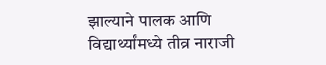झाल्याने पालक आणि विद्यार्थ्यांमध्ये तीव्र नाराजी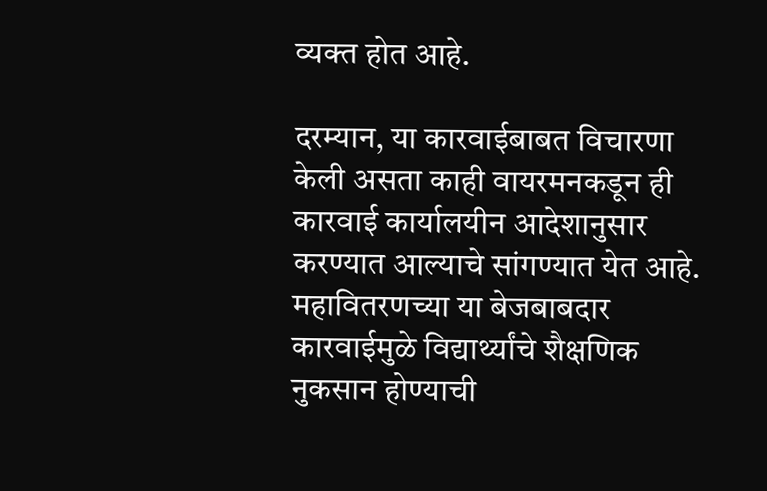व्यक्त होत आहे.

दरम्यान, या कारवाईबाबत विचारणा केली असता काही वायरमनकडून ही कारवाई कार्यालयीन आदेशानुसार करण्यात आल्याचे सांगण्यात येत आहे. महावितरणच्या या बेजबाबदार कारवाईमुळे विद्यार्थ्यांचे शैक्षणिक नुकसान होण्याची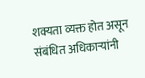शक्यता व्यक्त होत असून संबंधित अधिकाऱ्यांनी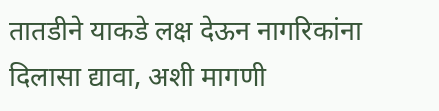तातडीने याकडे लक्ष देऊन नागरिकांना दिलासा द्यावा, अशी मागणी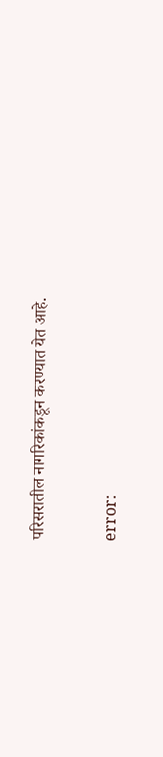परिसरातील नागरिकांकडून करण्यात येत आहे.

error: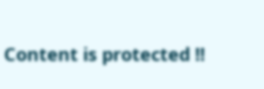Content is protected !!